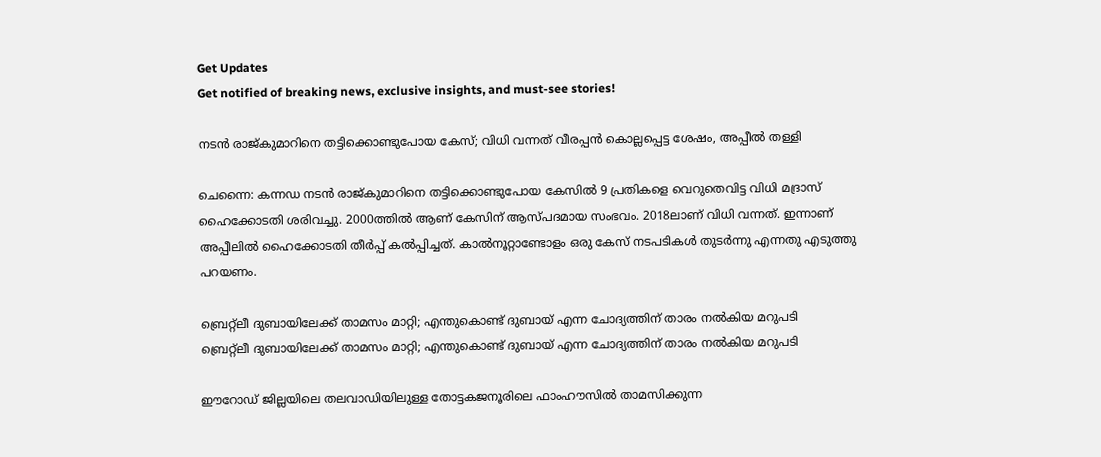Get Updates
Get notified of breaking news, exclusive insights, and must-see stories!

നടന്‍ രാജ്കുമാറിനെ തട്ടിക്കൊണ്ടുപോയ കേസ്; വിധി വന്നത് വീരപ്പന്‍ കൊല്ലപ്പെട്ട ശേഷം, അപ്പീല്‍ തള്ളി

ചെന്നൈ: കന്നഡ നടന്‍ രാജ്കുമാറിനെ തട്ടിക്കൊണ്ടുപോയ കേസില്‍ 9 പ്രതികളെ വെറുതെവിട്ട വിധി മദ്രാസ് ഹൈക്കോടതി ശരിവച്ചു. 2000ത്തില്‍ ആണ് കേസിന് ആസ്പദമായ സംഭവം. 2018ലാണ് വിധി വന്നത്. ഇന്നാണ് അപ്പീലില്‍ ഹൈക്കോടതി തീര്‍പ്പ് കല്‍പ്പിച്ചത്. കാല്‍നൂറ്റാണ്ടോളം ഒരു കേസ് നടപടികള്‍ തുടര്‍ന്നു എന്നതു എടുത്തു പറയണം.

ബ്രെറ്റ്‌ലീ ദുബായിലേക്ക് താമസം മാറ്റി; എന്തുകൊണ്ട് ദുബായ് എന്ന ചോദ്യത്തിന് താരം നല്‍കിയ മറുപടി
ബ്രെറ്റ്‌ലീ ദുബായിലേക്ക് താമസം മാറ്റി; എന്തുകൊണ്ട് ദുബായ് എന്ന ചോദ്യത്തിന് താരം നല്‍കിയ മറുപടി

ഈറോഡ് ജില്ലയിലെ തലവാഡിയിലുള്ള തോട്ടകജനൂരിലെ ഫാംഹൗസില്‍ താമസിക്കുന്ന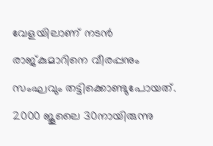വേളയിലാണ് നടന്‍ രാജ്കുമാറിനെ വീരപ്പനും സംഘവും തട്ടിക്കൊണ്ടുപോയത്. 2000 ജൂലൈ 30നായിരുന്നു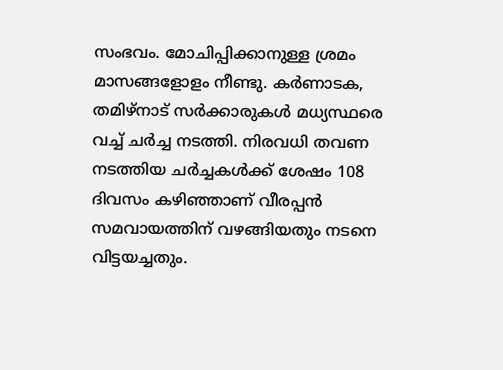സംഭവം. മോചിപ്പിക്കാനുള്ള ശ്രമം മാസങ്ങളോളം നീണ്ടു. കര്‍ണാടക, തമിഴ്‌നാട് സര്‍ക്കാരുകള്‍ മധ്യസ്ഥരെ വച്ച് ചര്‍ച്ച നടത്തി. നിരവധി തവണ നടത്തിയ ചര്‍ച്ചകള്‍ക്ക് ശേഷം 108 ദിവസം കഴിഞ്ഞാണ് വീരപ്പന്‍ സമവായത്തിന് വഴങ്ങിയതും നടനെ വിട്ടയച്ചതും.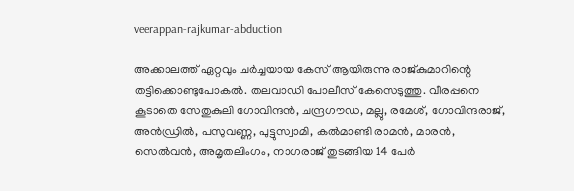veerappan-rajkumar-abduction

അക്കാലത്ത് ഏറ്റവും ചര്‍ച്ചയായ കേസ് ആയിരുന്നു രാജ്കുമാറിന്റെ തട്ടിക്കൊണ്ടുപോകല്‍. തലവാഡി പോലീസ് കേസെടുത്തു. വീരപ്പനെ കൂടാതെ സേതുകുലി ഗോവിന്ദന്‍, ചന്ദ്രഗൗഡ, മല്ലു, രമേശ്, ഗോവിന്ദരാജ്, അന്‍ഡ്രില്‍, പസുവണ്ണ, പുട്ടുസ്വാമി, കല്‍മാണ്ടി രാമന്‍, മാരന്‍, സെല്‍വന്‍, അമൃതലിംഗം, നാഗരാജ് തുടങ്ങിയ 14 പേര്‍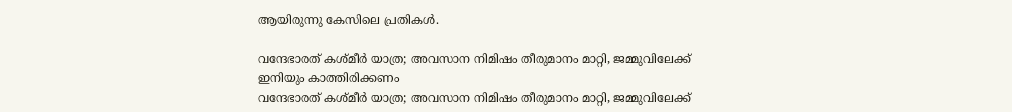ആയിരുന്നു കേസിലെ പ്രതികള്‍.

വന്ദേഭാരത് കശ്മീര്‍ യാത്ര; അവസാന നിമിഷം തീരുമാനം മാറ്റി, ജമ്മുവിലേക്ക് ഇനിയും കാത്തിരിക്കണം
വന്ദേഭാരത് കശ്മീര്‍ യാത്ര; അവസാന നിമിഷം തീരുമാനം മാറ്റി, ജമ്മുവിലേക്ക്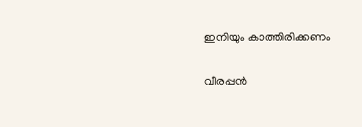ഇനിയും കാത്തിരിക്കണം

വീരപ്പന്‍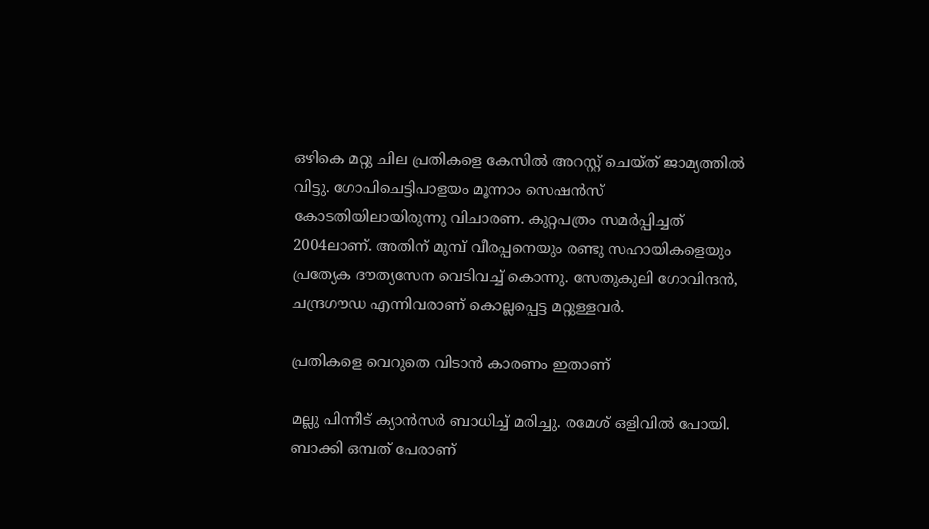ഒഴികെ മറ്റു ചില പ്രതികളെ കേസില്‍ അറസ്റ്റ് ചെയ്ത് ജാമ്യത്തില്‍ വിട്ടു. ഗോപിചെട്ടിപാളയം മൂന്നാം സെഷന്‍സ് കോടതിയിലായിരുന്നു വിചാരണ. കുറ്റപത്രം സമര്‍പ്പിച്ചത് 2004ലാണ്. അതിന് മുമ്പ് വീരപ്പനെയും രണ്ടു സഹായികളെയും പ്രത്യേക ദൗത്യസേന വെടിവച്ച് കൊന്നു. സേതുകുലി ഗോവിന്ദന്‍, ചന്ദ്രഗൗഡ എന്നിവരാണ് കൊല്ലപ്പെട്ട മറ്റുള്ളവര്‍.

പ്രതികളെ വെറുതെ വിടാന്‍ കാരണം ഇതാണ്

മല്ലു പിന്നീട് ക്യാന്‍സര്‍ ബാധിച്ച് മരിച്ചു. രമേശ് ഒളിവില്‍ പോയി. ബാക്കി ഒമ്പത് പേരാണ്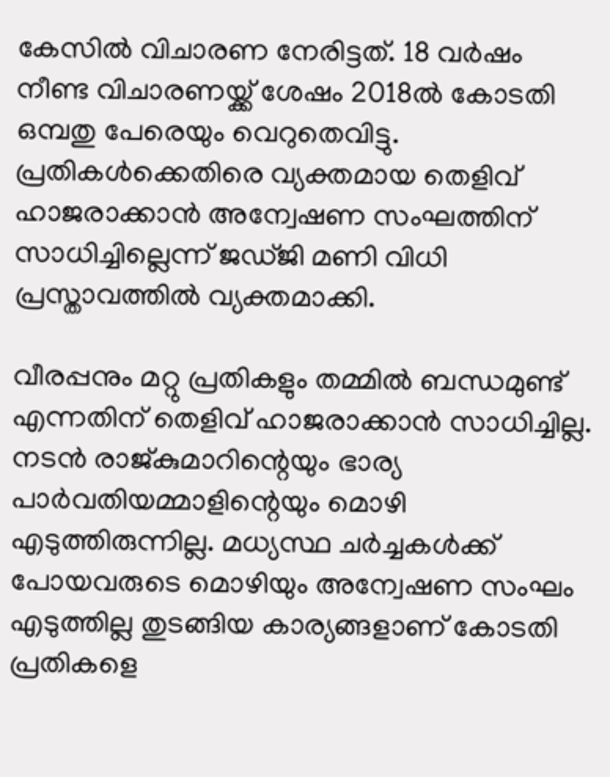കേസില്‍ വിചാരണ നേരിട്ടത്. 18 വര്‍ഷം നീണ്ട വിചാരണയ്ക്ക് ശേഷം 2018ല്‍ കോടതി ഒമ്പതു പേരെയും വെറുതെവിട്ടു. പ്രതികള്‍ക്കെതിരെ വ്യക്തമായ തെളിവ് ഹാജരാക്കാന്‍ അന്വേഷണ സംഘത്തിന് സാധിച്ചില്ലെന്ന് ജഡ്ജി മണി വിധി പ്രസ്താവത്തില്‍ വ്യക്തമാക്കി.

വീരപ്പനും മറ്റു പ്രതികളും തമ്മില്‍ ബന്ധമുണ്ട് എന്നതിന് തെളിവ് ഹാജരാക്കാന്‍ സാധിച്ചില്ല. നടന്‍ രാജ്കുമാറിന്റെയും ഭാര്യ പാര്‍വതിയമ്മാളിന്റെയും മൊഴി എടുത്തിരുന്നില്ല. മധ്യസ്ഥ ചര്‍ച്ചകള്‍ക്ക് പോയവരുടെ മൊഴിയും അന്വേഷണ സംഘം എടുത്തില്ല തുടങ്ങിയ കാര്യങ്ങളാണ് കോടതി പ്രതികളെ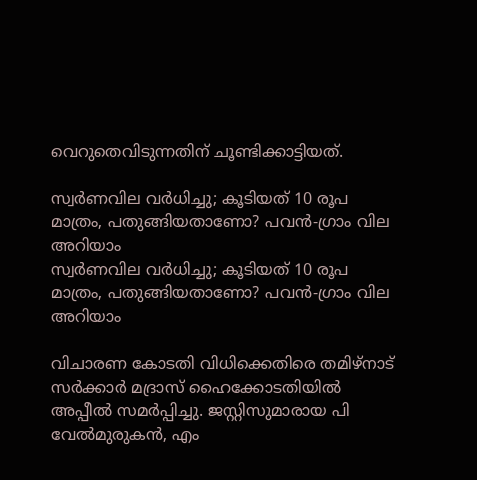വെറുതെവിടുന്നതിന് ചൂണ്ടിക്കാട്ടിയത്.

സ്വര്‍ണവില വര്‍ധിച്ചു; കൂടിയത് 10 രൂപ മാത്രം, പതുങ്ങിയതാണോ? പവന്‍-ഗ്രാം വില അറിയാം
സ്വര്‍ണവില വര്‍ധിച്ചു; കൂടിയത് 10 രൂപ മാത്രം, പതുങ്ങിയതാണോ? പവന്‍-ഗ്രാം വില അറിയാം

വിചാരണ കോടതി വിധിക്കെതിരെ തമിഴ്‌നാട് സര്‍ക്കാര്‍ മദ്രാസ് ഹൈക്കോടതിയില്‍ അപ്പീല്‍ സമര്‍പ്പിച്ചു. ജസ്റ്റിസുമാരായ പി വേല്‍മുരുകന്‍, എം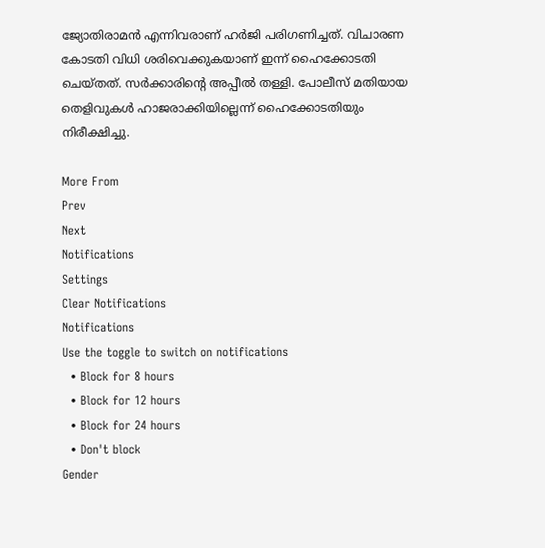ജ്യോതിരാമന്‍ എന്നിവരാണ് ഹര്‍ജി പരിഗണിച്ചത്. വിചാരണ കോടതി വിധി ശരിവെക്കുകയാണ് ഇന്ന് ഹൈക്കോടതി ചെയ്തത്. സര്‍ക്കാരിന്റെ അപ്പീല്‍ തള്ളി. പോലീസ് മതിയായ തെളിവുകള്‍ ഹാജരാക്കിയില്ലെന്ന് ഹൈക്കോടതിയും നിരീക്ഷിച്ചു.

More From
Prev
Next
Notifications
Settings
Clear Notifications
Notifications
Use the toggle to switch on notifications
  • Block for 8 hours
  • Block for 12 hours
  • Block for 24 hours
  • Don't block
Gender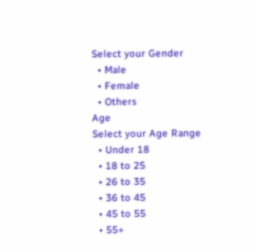Select your Gender
  • Male
  • Female
  • Others
Age
Select your Age Range
  • Under 18
  • 18 to 25
  • 26 to 35
  • 36 to 45
  • 45 to 55
  • 55+